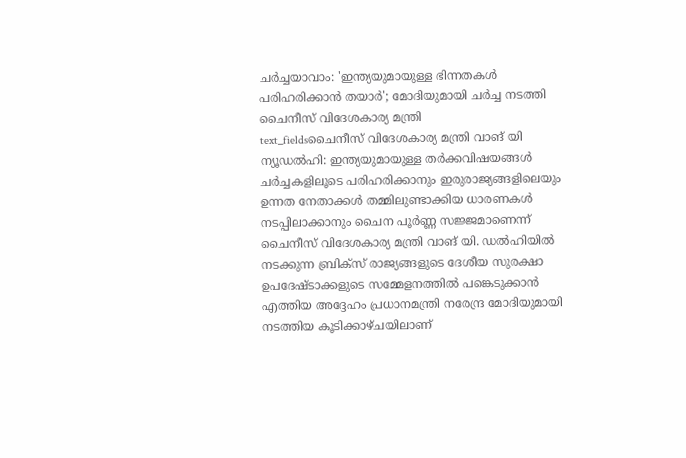ചർച്ചയാവാം: 'ഇന്ത്യയുമായുള്ള ഭിന്നതകൾ പരിഹരിക്കാൻ തയാർ'; മോദിയുമായി ചർച്ച നടത്തി ചൈനീസ് വിദേശകാര്യ മന്ത്രി
text_fieldsചൈനീസ് വിദേശകാര്യ മന്ത്രി വാങ് യി
ന്യൂഡൽഹി: ഇന്ത്യയുമായുള്ള തർക്കവിഷയങ്ങൾ ചർച്ചകളിലൂടെ പരിഹരിക്കാനും ഇരുരാജ്യങ്ങളിലെയും ഉന്നത നേതാക്കൾ തമ്മിലുണ്ടാക്കിയ ധാരണകൾ നടപ്പിലാക്കാനും ചൈന പൂർണ്ണ സജ്ജമാണെന്ന് ചൈനീസ് വിദേശകാര്യ മന്ത്രി വാങ് യി. ഡൽഹിയിൽ നടക്കുന്ന ബ്രിക്സ് രാജ്യങ്ങളുടെ ദേശീയ സുരക്ഷാ ഉപദേഷ്ടാക്കളുടെ സമ്മേളനത്തിൽ പങ്കെടുക്കാൻ എത്തിയ അദ്ദേഹം പ്രധാനമന്ത്രി നരേന്ദ്ര മോദിയുമായി നടത്തിയ കൂടിക്കാഴ്ചയിലാണ്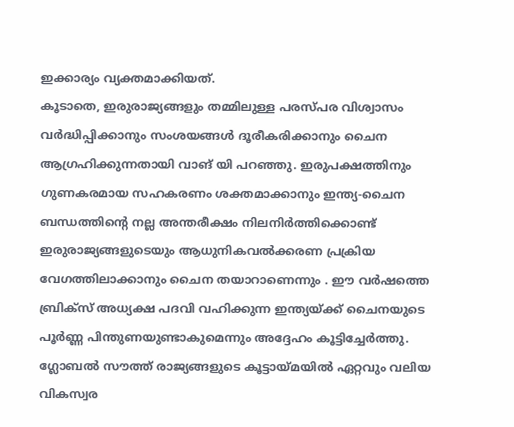ഇക്കാര്യം വ്യക്തമാക്കിയത്.
കൂടാതെ, ഇരുരാജ്യങ്ങളും തമ്മിലുള്ള പരസ്പര വിശ്വാസം വർദ്ധിപ്പിക്കാനും സംശയങ്ങൾ ദൂരീകരിക്കാനും ചൈന ആഗ്രഹിക്കുന്നതായി വാങ് യി പറഞ്ഞു. ഇരുപക്ഷത്തിനും ഗുണകരമായ സഹകരണം ശക്തമാക്കാനും ഇന്ത്യ-ചൈന ബന്ധത്തിന്റെ നല്ല അന്തരീക്ഷം നിലനിർത്തിക്കൊണ്ട് ഇരുരാജ്യങ്ങളുടെയും ആധുനികവൽക്കരണ പ്രക്രിയ വേഗത്തിലാക്കാനും ചൈന തയാറാണെന്നും . ഈ വർഷത്തെ ബ്രിക്സ് അധ്യക്ഷ പദവി വഹിക്കുന്ന ഇന്ത്യയ്ക്ക് ചൈനയുടെ പൂർണ്ണ പിന്തുണയുണ്ടാകുമെന്നും അദ്ദേഹം കൂട്ടിച്ചേർത്തു. ഗ്ലോബൽ സൗത്ത് രാജ്യങ്ങളുടെ കൂട്ടായ്മയിൽ ഏറ്റവും വലിയ വികസ്വര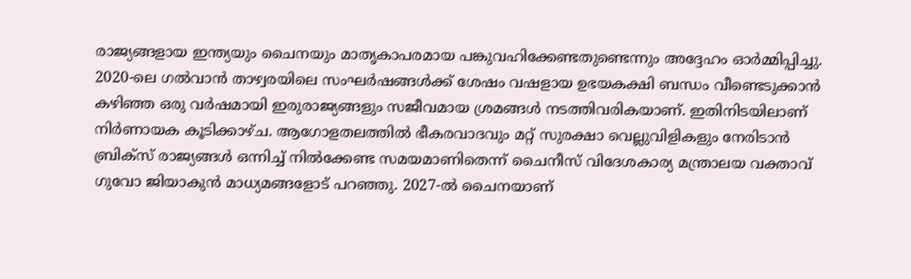രാജ്യങ്ങളായ ഇന്ത്യയും ചൈനയും മാതൃകാപരമായ പങ്കുവഹിക്കേണ്ടതുണ്ടെന്നും അദ്ദേഹം ഓർമ്മിപ്പിച്ചു.
2020-ലെ ഗൽവാൻ താഴ്വരയിലെ സംഘർഷങ്ങൾക്ക് ശേഷം വഷളായ ഉഭയകക്ഷി ബന്ധം വീണ്ടെടുക്കാൻ കഴിഞ്ഞ ഒരു വർഷമായി ഇരുരാജ്യങ്ങളും സജീവമായ ശ്രമങ്ങൾ നടത്തിവരികയാണ്. ഇതിനിടയിലാണ് നിർണായക കൂടിക്കാഴ്ച. ആഗോളതലത്തിൽ ഭീകരവാദവും മറ്റ് സുരക്ഷാ വെല്ലുവിളികളും നേരിടാൻ ബ്രിക്സ് രാജ്യങ്ങൾ ഒന്നിച്ച് നിൽക്കേണ്ട സമയമാണിതെന്ന് ചൈനീസ് വിദേശകാര്യ മന്ത്രാലയ വക്താവ് ഗുവോ ജിയാകുൻ മാധ്യമങ്ങളോട് പറഞ്ഞു. 2027-ൽ ചൈനയാണ്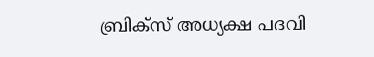ബ്രിക്സ് അധ്യക്ഷ പദവി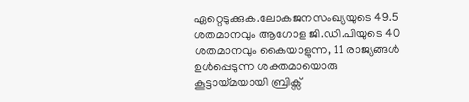ഏറ്റെടുക്കുക.ലോകജനസംഖ്യയുടെ 49.5 ശതമാനവും ആഗോള ജി.ഡി.പിയുടെ 40 ശതമാനവും കൈയാളുന്ന, 11 രാജ്യങ്ങൾ ഉൾപ്പെടുന്ന ശക്തമായൊരു കൂട്ടായ്മയായി ബ്രിക്സ്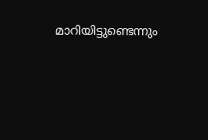മാറിയിട്ടുണ്ടെന്നും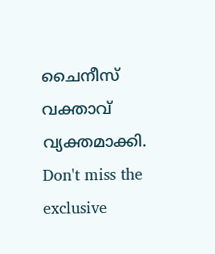ചൈനീസ് വക്താവ് വ്യക്തമാക്കി.
Don't miss the exclusive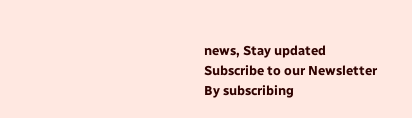news, Stay updated
Subscribe to our Newsletter
By subscribing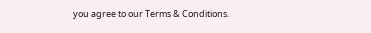you agree to our Terms & Conditions.